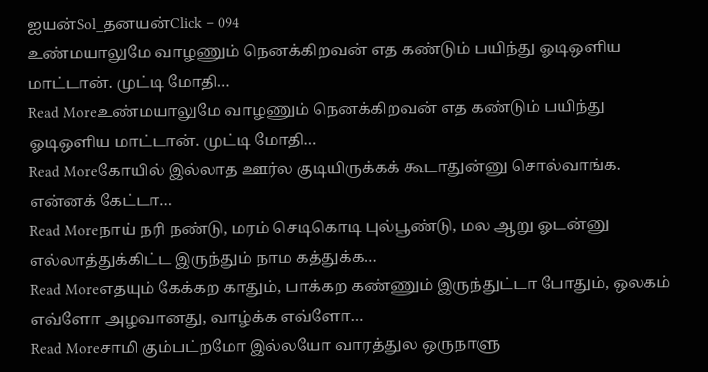ஐயன்Sol_தனயன்Click – 094
உண்மயாலுமே வாழணும் நெனக்கிறவன் எத கண்டும் பயிந்து ஓடிஒளிய மாட்டான். முட்டி மோதி…
Read Moreஉண்மயாலுமே வாழணும் நெனக்கிறவன் எத கண்டும் பயிந்து ஓடிஒளிய மாட்டான். முட்டி மோதி…
Read Moreகோயில் இல்லாத ஊர்ல குடியிருக்கக் கூடாதுன்னு சொல்வாங்க. என்னக் கேட்டா…
Read Moreநாய் நரி நண்டு, மரம் செடிகொடி புல்பூண்டு, மல ஆறு ஓடன்னு எல்லாத்துக்கிட்ட இருந்தும் நாம கத்துக்க…
Read Moreஎதயும் கேக்கற காதும், பாக்கற கண்ணும் இருந்துட்டா போதும், ஒலகம் எவ்ளோ அழவானது, வாழ்க்க எவ்ளோ…
Read Moreசாமி கும்பட்றமோ இல்லயோ வாரத்துல ஒருநாளு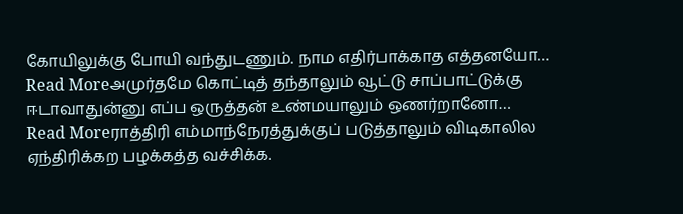கோயிலுக்கு போயி வந்துடணும். நாம எதிர்பாக்காத எத்தனயோ…
Read Moreஅமுர்தமே கொட்டித் தந்தாலும் வூட்டு சாப்பாட்டுக்கு ஈடாவாதுன்னு எப்ப ஒருத்தன் உண்மயாலும் ஒணர்றானோ…
Read Moreராத்திரி எம்மாந்நேரத்துக்குப் படுத்தாலும் விடிகாலில ஏந்திரிக்கற பழக்கத்த வச்சிக்க.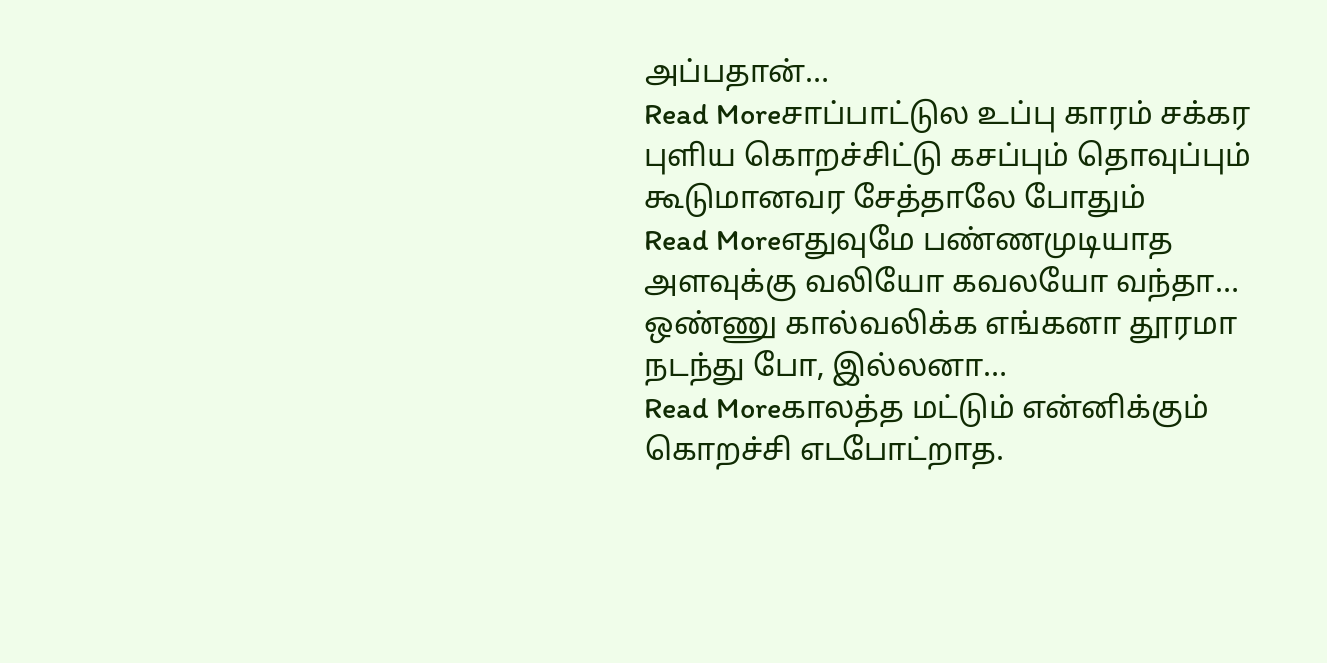அப்பதான்…
Read Moreசாப்பாட்டுல உப்பு காரம் சக்கர புளிய கொறச்சிட்டு கசப்பும் தொவுப்பும் கூடுமானவர சேத்தாலே போதும்
Read Moreஎதுவுமே பண்ணமுடியாத அளவுக்கு வலியோ கவலயோ வந்தா… ஒண்ணு கால்வலிக்க எங்கனா தூரமா நடந்து போ, இல்லனா…
Read Moreகாலத்த மட்டும் என்னிக்கும் கொறச்சி எடபோட்றாத.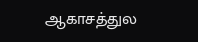ஆகாசத்துல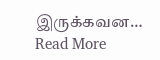இருக்கவன…
Read More